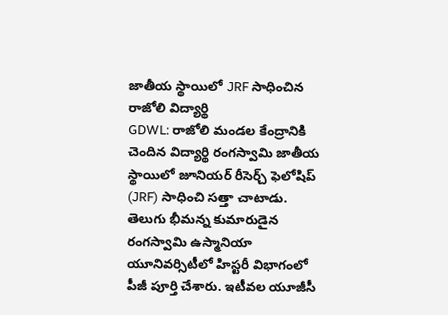జాతీయ స్థాయిలో JRF సాధించిన రాజోలి విద్యార్థి
GDWL: రాజోలి మండల కేంద్రానికి చెందిన విద్యార్థి రంగస్వామి జాతీయ స్థాయిలో జూనియర్ రీసెర్చ్ ఫెలోషిప్ (JRF) సాధించి సత్తా చాటాడు. తెలుగు భీమన్న కుమారుడైన రంగస్వామి ఉస్మానియా యూనివర్సిటీలో హిస్టరీ విభాగంలో పీజీ పూర్తి చేశారు. ఇటీవల యూజీసీ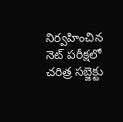నిర్వహించిన నెట్ పరీక్షలో చరిత్ర సబ్జెక్టు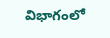విభాగంలో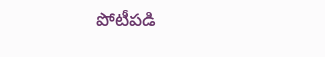పోటీపడి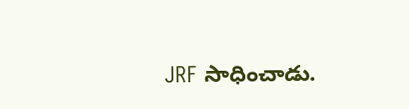JRF సాధించాడు.